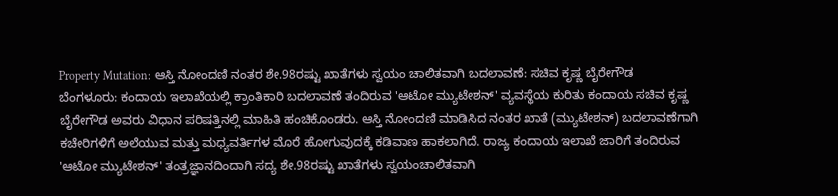Property Mutation: ಆಸ್ತಿ ನೋಂದಣಿ ನಂತರ ಶೇ.98ರಷ್ಟು ಖಾತೆಗಳು ಸ್ವಯಂ ಚಾಲಿತವಾಗಿ ಬದಲಾವಣೆ: ಸಚಿವ ಕೃಷ್ಣ ಬೈರೇಗೌಡ
ಬೆಂಗಳೂರು: ಕಂದಾಯ ಇಲಾಖೆಯಲ್ಲಿ ಕ್ರಾಂತಿಕಾರಿ ಬದಲಾವಣೆ ತಂದಿರುವ 'ಆಟೋ ಮ್ಯುಟೇಶನ್' ವ್ಯವಸ್ಥೆಯ ಕುರಿತು ಕಂದಾಯ ಸಚಿವ ಕೃಷ್ಣ ಬೈರೇಗೌಡ ಅವರು ವಿಧಾನ ಪರಿಷತ್ತಿನಲ್ಲಿ ಮಾಹಿತಿ ಹಂಚಿಕೊಂಡರು. ಆಸ್ತಿ ನೋಂದಣಿ ಮಾಡಿಸಿದ ನಂತರ ಖಾತೆ (ಮ್ಯುಟೇಶನ್) ಬದಲಾವಣೆಗಾಗಿ ಕಚೇರಿಗಳಿಗೆ ಅಲೆಯುವ ಮತ್ತು ಮಧ್ಯವರ್ತಿಗಳ ಮೊರೆ ಹೋಗುವುದಕ್ಕೆ ಕಡಿವಾಣ ಹಾಕಲಾಗಿದೆ. ರಾಜ್ಯ ಕಂದಾಯ ಇಲಾಖೆ ಜಾರಿಗೆ ತಂದಿರುವ 'ಆಟೋ ಮ್ಯುಟೇಶನ್' ತಂತ್ರಜ್ಞಾನದಿಂದಾಗಿ ಸದ್ಯ ಶೇ.98ರಷ್ಟು ಖಾತೆಗಳು ಸ್ವಯಂಚಾಲಿತವಾಗಿ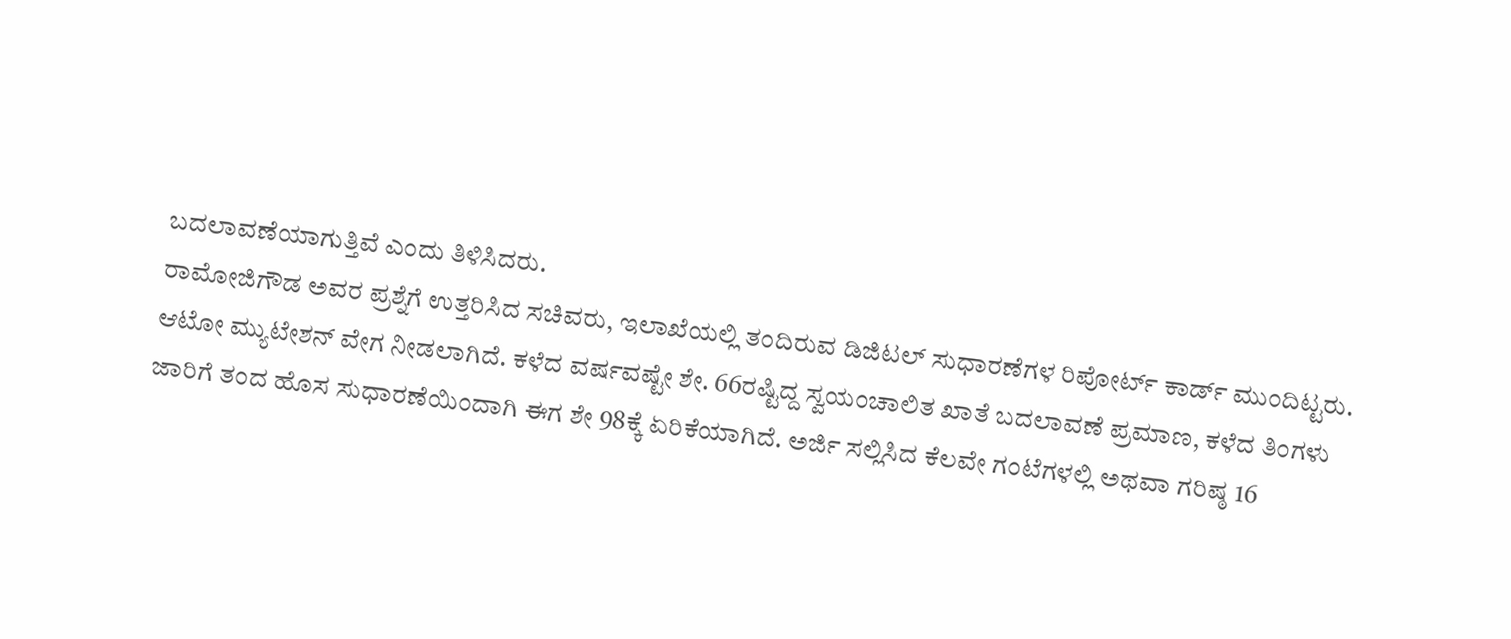ಬದಲಾವಣೆಯಾಗುತ್ತಿವೆ ಎಂದು ತಿಳಿಸಿದರು.
ರಾಮೋಜಿಗೌಡ ಅವರ ಪ್ರಶ್ನೆಗೆ ಉತ್ತರಿಸಿದ ಸಚಿವರು, ಇಲಾಖೆಯಲ್ಲಿ ತಂದಿರುವ ಡಿಜಿಟಲ್ ಸುಧಾರಣೆಗಳ ರಿಪೋರ್ಟ್ ಕಾರ್ಡ್ ಮುಂದಿಟ್ಟರು. ಆಟೋ ಮ್ಯುಟೇಶನ್ ವೇಗ ನೀಡಲಾಗಿದೆ. ಕಳೆದ ವರ್ಷವಷ್ಟೇ ಶೇ. 66ರಷ್ಟಿದ್ದ ಸ್ವಯಂಚಾಲಿತ ಖಾತೆ ಬದಲಾವಣೆ ಪ್ರಮಾಣ, ಕಳೆದ ತಿಂಗಳು ಜಾರಿಗೆ ತಂದ ಹೊಸ ಸುಧಾರಣೆಯಿಂದಾಗಿ ಈಗ ಶೇ 98ಕ್ಕೆ ಏರಿಕೆಯಾಗಿದೆ. ಅರ್ಜಿ ಸಲ್ಲಿಸಿದ ಕೆಲವೇ ಗಂಟೆಗಳಲ್ಲಿ ಅಥವಾ ಗರಿಷ್ಠ 16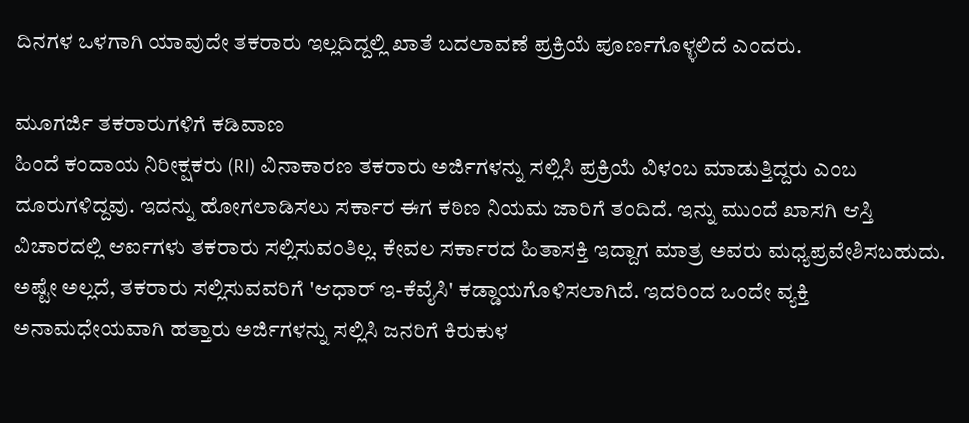ದಿನಗಳ ಒಳಗಾಗಿ ಯಾವುದೇ ತಕರಾರು ಇಲ್ಲದಿದ್ದಲ್ಲಿ ಖಾತೆ ಬದಲಾವಣೆ ಪ್ರಕ್ರಿಯೆ ಪೂರ್ಣಗೊಳ್ಳಲಿದೆ ಎಂದರು.

ಮೂಗರ್ಜಿ ತಕರಾರುಗಳಿಗೆ ಕಡಿವಾಣ
ಹಿಂದೆ ಕಂದಾಯ ನಿರೀಕ್ಷಕರು (RI) ವಿನಾಕಾರಣ ತಕರಾರು ಅರ್ಜಿಗಳನ್ನು ಸಲ್ಲಿಸಿ ಪ್ರಕ್ರಿಯೆ ವಿಳಂಬ ಮಾಡುತ್ತಿದ್ದರು ಎಂಬ ದೂರುಗಳಿದ್ದವು. ಇದನ್ನು ಹೋಗಲಾಡಿಸಲು ಸರ್ಕಾರ ಈಗ ಕಠಿಣ ನಿಯಮ ಜಾರಿಗೆ ತಂದಿದೆ. ಇನ್ನು ಮುಂದೆ ಖಾಸಗಿ ಆಸ್ತಿ ವಿಚಾರದಲ್ಲಿ ಆರ್ಐಗಳು ತಕರಾರು ಸಲ್ಲಿಸುವಂತಿಲ್ಲ. ಕೇವಲ ಸರ್ಕಾರದ ಹಿತಾಸಕ್ತಿ ಇದ್ದಾಗ ಮಾತ್ರ ಅವರು ಮಧ್ಯಪ್ರವೇಶಿಸಬಹುದು. ಅಷ್ಟೇ ಅಲ್ಲದೆ, ತಕರಾರು ಸಲ್ಲಿಸುವವರಿಗೆ 'ಆಧಾರ್ ಇ-ಕೆವೈಸಿ' ಕಡ್ಡಾಯಗೊಳಿಸಲಾಗಿದೆ. ಇದರಿಂದ ಒಂದೇ ವ್ಯಕ್ತಿ ಅನಾಮಧೇಯವಾಗಿ ಹತ್ತಾರು ಅರ್ಜಿಗಳನ್ನು ಸಲ್ಲಿಸಿ ಜನರಿಗೆ ಕಿರುಕುಳ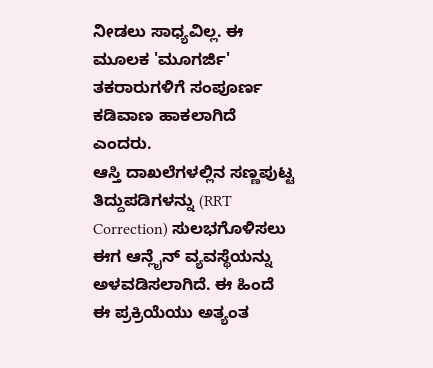ನೀಡಲು ಸಾಧ್ಯವಿಲ್ಲ. ಈ ಮೂಲಕ 'ಮೂಗರ್ಜಿ' ತಕರಾರುಗಳಿಗೆ ಸಂಪೂರ್ಣ ಕಡಿವಾಣ ಹಾಕಲಾಗಿದೆ ಎಂದರು.
ಆಸ್ತಿ ದಾಖಲೆಗಳಲ್ಲಿನ ಸಣ್ಣಪುಟ್ಟ ತಿದ್ದುಪಡಿಗಳನ್ನು (RRT Correction) ಸುಲಭಗೊಳಿಸಲು ಈಗ ಆನ್ಲೈನ್ ವ್ಯವಸ್ಥೆಯನ್ನು ಅಳವಡಿಸಲಾಗಿದೆ. ಈ ಹಿಂದೆ ಈ ಪ್ರಕ್ರಿಯೆಯು ಅತ್ಯಂತ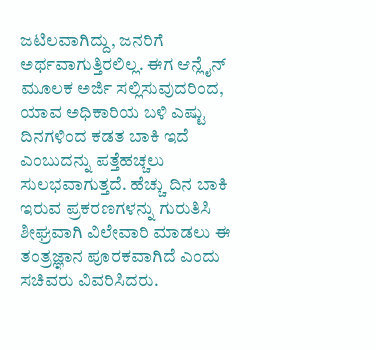ಜಟಿಲವಾಗಿದ್ದು, ಜನರಿಗೆ ಅರ್ಥವಾಗುತ್ತಿರಲಿಲ್ಲ. ಈಗ ಆನ್ಲೈನ್ ಮೂಲಕ ಅರ್ಜಿ ಸಲ್ಲಿಸುವುದರಿಂದ, ಯಾವ ಅಧಿಕಾರಿಯ ಬಳಿ ಎಷ್ಟು ದಿನಗಳಿಂದ ಕಡತ ಬಾಕಿ ಇದೆ ಎಂಬುದನ್ನು ಪತ್ತೆಹಚ್ಚಲು ಸುಲಭವಾಗುತ್ತದೆ. ಹೆಚ್ಚು ದಿನ ಬಾಕಿ ಇರುವ ಪ್ರಕರಣಗಳನ್ನು ಗುರುತಿಸಿ ಶೀಘ್ರವಾಗಿ ವಿಲೇವಾರಿ ಮಾಡಲು ಈ ತಂತ್ರಜ್ಞಾನ ಪೂರಕವಾಗಿದೆ ಎಂದು ಸಚಿವರು ವಿವರಿಸಿದರು.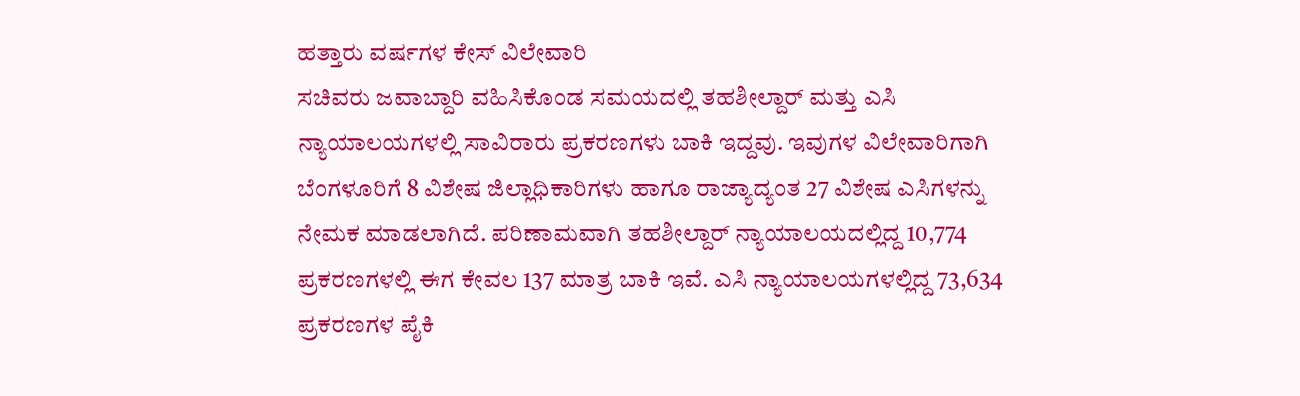ಹತ್ತಾರು ವರ್ಷಗಳ ಕೇಸ್ ವಿಲೇವಾರಿ
ಸಚಿವರು ಜವಾಬ್ದಾರಿ ವಹಿಸಿಕೊಂಡ ಸಮಯದಲ್ಲಿ ತಹಶೀಲ್ದಾರ್ ಮತ್ತು ಎಸಿ ನ್ಯಾಯಾಲಯಗಳಲ್ಲಿ ಸಾವಿರಾರು ಪ್ರಕರಣಗಳು ಬಾಕಿ ಇದ್ದವು. ಇವುಗಳ ವಿಲೇವಾರಿಗಾಗಿ ಬೆಂಗಳೂರಿಗೆ 8 ವಿಶೇಷ ಜಿಲ್ಲಾಧಿಕಾರಿಗಳು ಹಾಗೂ ರಾಜ್ಯಾದ್ಯಂತ 27 ವಿಶೇಷ ಎಸಿಗಳನ್ನು ನೇಮಕ ಮಾಡಲಾಗಿದೆ. ಪರಿಣಾಮವಾಗಿ ತಹಶೀಲ್ದಾರ್ ನ್ಯಾಯಾಲಯದಲ್ಲಿದ್ದ 10,774 ಪ್ರಕರಣಗಳಲ್ಲಿ ಈಗ ಕೇವಲ 137 ಮಾತ್ರ ಬಾಕಿ ಇವೆ. ಎಸಿ ನ್ಯಾಯಾಲಯಗಳಲ್ಲಿದ್ದ 73,634 ಪ್ರಕರಣಗಳ ಪೈಕಿ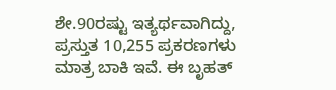ಶೇ.90ರಷ್ಟು ಇತ್ಯರ್ಥವಾಗಿದ್ದು, ಪ್ರಸ್ತುತ 10,255 ಪ್ರಕರಣಗಳು ಮಾತ್ರ ಬಾಕಿ ಇವೆ. ಈ ಬೃಹತ್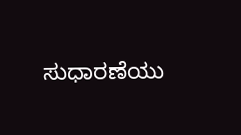ಸುಧಾರಣೆಯು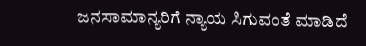ಜನಸಾಮಾನ್ಯರಿಗೆ ನ್ಯಾಯ ಸಿಗುವಂತೆ ಮಾಡಿದೆ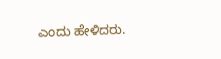ಎಂದು ಹೇಳಿದರು.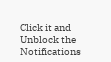Click it and Unblock the Notifications